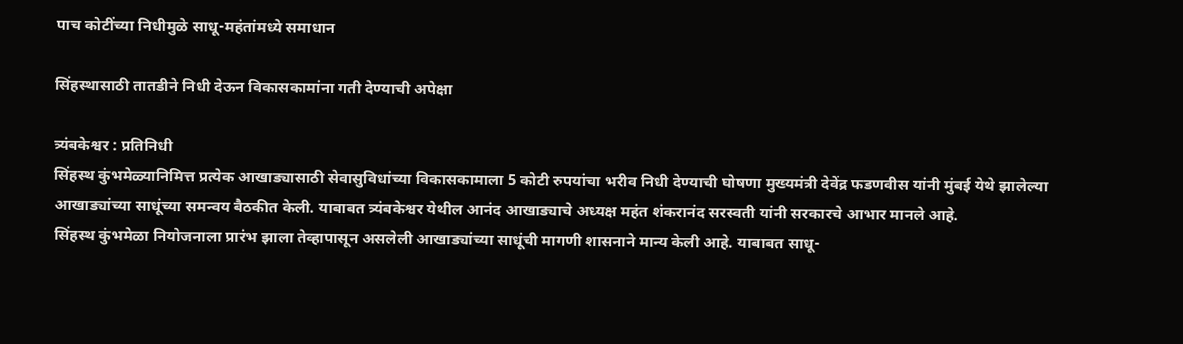पाच कोटींच्या निधीमुळे साधू-महंतांमध्ये समाधान

सिंहस्थासाठी तातडीने निधी देऊन विकासकामांना गती देण्याची अपेक्षा

त्र्यंबकेश्वर : प्रतिनिधी
सिंहस्थ कुंभमेळ्यानिमित्त प्रत्येक आखाड्यासाठी सेवासुविधांच्या विकासकामाला 5 कोटी रुपयांचा भरीव निधी देण्याची घोषणा मुख्यमंत्री देवेंद्र फडणवीस यांनी मुंबई येथे झालेल्या आखाड्यांच्या साधूंच्या समन्वय बैठकीत केली. याबाबत त्र्यंबकेश्वर येथील आनंद आखाड्याचे अध्यक्ष महंत शंकरानंद सरस्वती यांनी सरकारचे आभार मानले आहे.
सिंहस्थ कुंभमेळा नियोजनाला प्रारंभ झाला तेव्हापासून असलेली आखाड्यांच्या साधूंची मागणी शासनाने मान्य केली आहे. याबाबत साधू-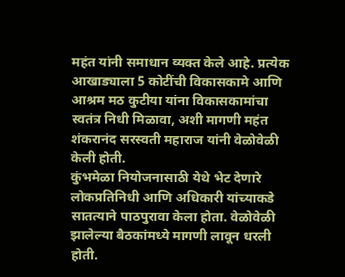महंत यांनी समाधान व्यक्त केले आहे. प्रत्येक आखाड्याला 5 कोटींची विकासकामे आणि आश्रम मठ कुटीया यांना विकासकामांचा स्वतंत्र निधी मिळावा, अशी मागणी महंत शंकरानंद सरस्वती महाराज यांनी वेळोवेळी केली होती.
कुंभमेळा नियोजनासाठी येथे भेट देणारे लोकप्रतिनिधी आणि अधिकारी यांच्याकडे सातत्याने पाठपुरावा केला होता. वेळोवेळी झालेल्या बैठकांमध्ये मागणी लावून धरली होती.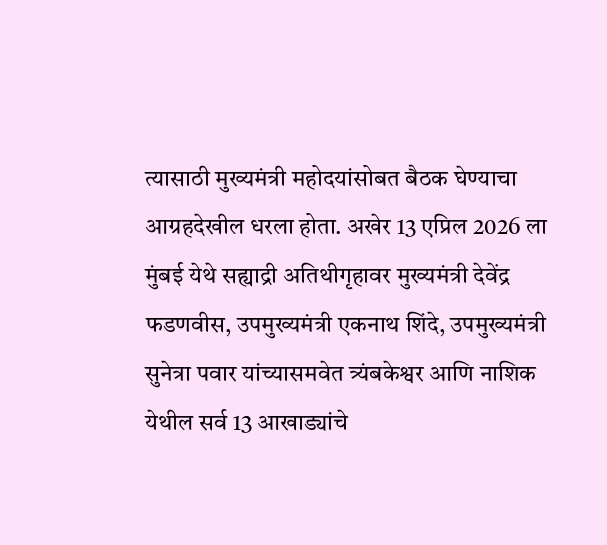त्यासाठी मुख्यमंत्री महोदयांसोबत बैठक घेण्याचा आग्रहदेखील धरला होता. अखेर 13 एप्रिल 2026 ला मुंबई येथे सह्याद्री अतिथीगृहावर मुख्यमंत्री देवेंद्र फडणवीस, उपमुख्यमंत्री एकनाथ शिंदे, उपमुख्यमंत्री सुनेत्रा पवार यांच्यासमवेत त्र्यंबकेश्वर आणि नाशिक येथील सर्व 13 आखाड्यांचे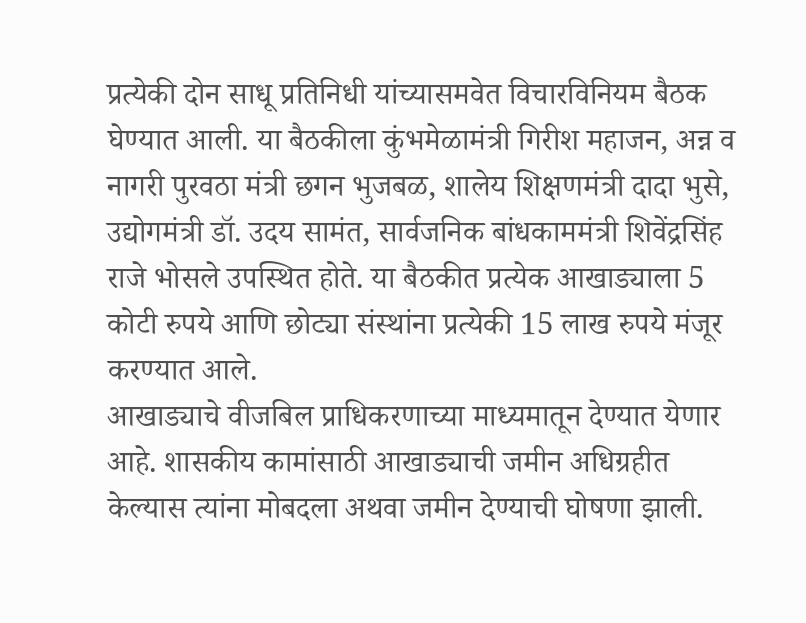प्रत्येकी दोन साधू प्रतिनिधी यांच्यासमवेत विचारविनियम बैठक घेण्यात आली. या बैठकीला कुंभमेळामंत्री गिरीश महाजन, अन्न व नागरी पुरवठा मंत्री छगन भुजबळ, शालेय शिक्षणमंत्री दादा भुसे, उद्योगमंत्री डॉ. उदय सामंत, सार्वजनिक बांधकाममंत्री शिवेंद्रसिंह राजे भोसले उपस्थित होते. या बैठकीत प्रत्येक आखाड्याला 5 कोटी रुपये आणि छोट्या संस्थांना प्रत्येकी 15 लाख रुपये मंजूर करण्यात आले.
आखाड्याचे वीजबिल प्राधिकरणाच्या माध्यमातून देण्यात येणार आहे. शासकीय कामांसाठी आखाड्याची जमीन अधिग्रहीत केल्यास त्यांना मोबदला अथवा जमीन देण्याची घोषणा झाली.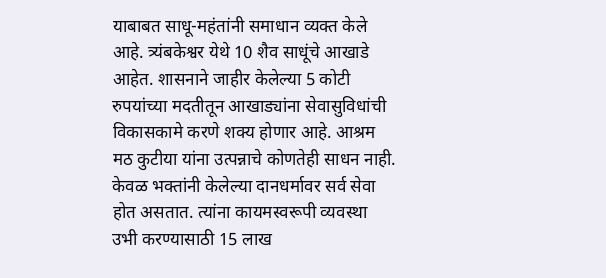याबाबत साधू-महंतांनी समाधान व्यक्त केले आहे. त्र्यंबकेश्वर येथे 10 शैव साधूंचे आखाडे आहेत. शासनाने जाहीर केलेल्या 5 कोटी रुपयांच्या मदतीतून आखाड्यांना सेवासुविधांची विकासकामे करणे शक्य होणार आहे. आश्रम मठ कुटीया यांना उत्पन्नाचे कोणतेही साधन नाही. केवळ भक्तांनी केलेल्या दानधर्मावर सर्व सेवा होत असतात. त्यांना कायमस्वरूपी व्यवस्था उभी करण्यासाठी 15 लाख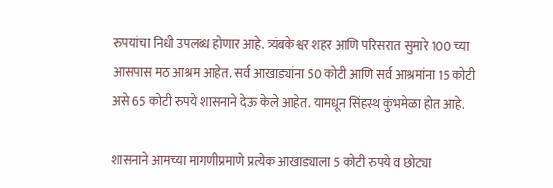रुपयांचा निधी उपलब्ध होणार आहे. त्र्यंबकेश्वर शहर आणि परिसरात सुमारे 100 च्या आसपास मठ आश्रम आहेत. सर्व आखाड्यांना 50 कोटी आणि सर्व आश्रमांना 15 कोटी असे 65 कोटी रुपये शासनाने देऊ केले आहेत. यामधून सिंहस्थ कुंभमेळा होत आहे.

शासनाने आमच्या मागणीप्रमाणे प्रत्येक आखाड्याला 5 कोटी रुपये व छोट्या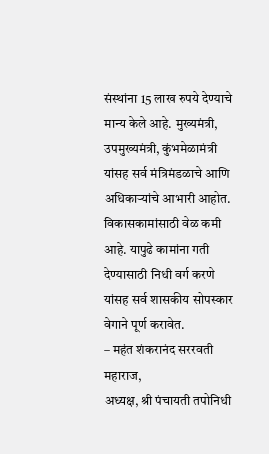संस्थांना 15 लाख रुपये देण्याचे मान्य केले आहे. मुख्यमंत्री, उपमुख्यमंत्री, कुंभमेळामंत्री यांसह सर्व मंत्रिमंडळाचे आणि अधिकार्‍यांचे आभारी आहोत. विकासकामांसाठी वेळ कमी आहे. यापुढे कामांना गती देण्यासाठी निधी वर्ग करणे यांसह सर्व शासकीय सोपस्कार वेगाने पूर्ण करावेत.
– महंत शंकरानंद सररवती महाराज,
अध्यक्ष, श्री पंचायती तपोनिधी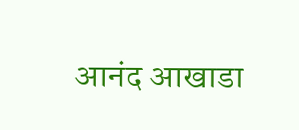आनंद आखाडा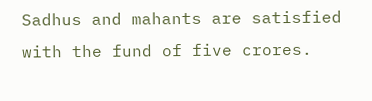Sadhus and mahants are satisfied with the fund of five crores.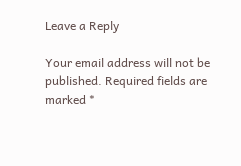Leave a Reply

Your email address will not be published. Required fields are marked *